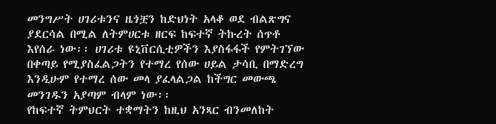መንግሥት ሀገሪቱንና ዜጎቿን ከድህነት አላቆ ወደ ብልጽግና ያደርሳል በሚል ለትምሀርቱ ዘርፍ ከፍተኛ ትኩረት ሰጥቶ እየሰራ ነው፡፡ ሀገሪቱ ዩኒቨርሲቲዎችን እያስፋፋች የምትገኘው በቀጣይ የሚያስፈልጋትን የተማረ የሰው ሀይል ታሳቢ በማድረግ እንዲሁም የተማረ ሰው መላ ያፈላልጋል ከችግር መውጫ መንገዱን አያጣም ብላም ነው፡፡
የከፍተኛ ትምህርት ተቋማትን ከዚህ አንጻር ብንመለከት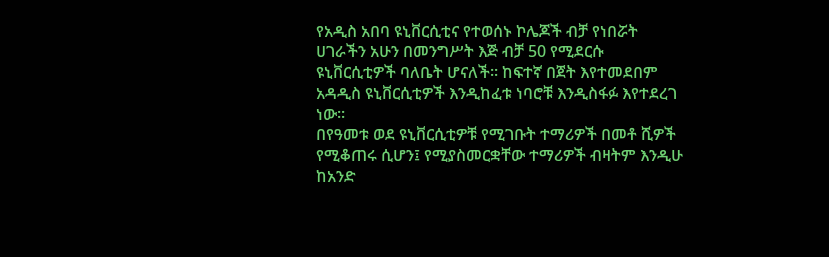የአዲስ አበባ ዩኒቨርሲቲና የተወሰኑ ኮሌጆች ብቻ የነበሯት ሀገራችን አሁን በመንግሥት እጅ ብቻ 50 የሚደርሱ ዩኒቨርሲቲዎች ባለቤት ሆናለች፡፡ ከፍተኛ በጀት እየተመደበም አዳዲስ ዩኒቨርሲቲዎች እንዲከፈቱ ነባሮቹ እንዲስፋፉ እየተደረገ ነው፡፡
በየዓመቱ ወደ ዩኒቨርሲቲዎቹ የሚገቡት ተማሪዎች በመቶ ሺዎች የሚቆጠሩ ሲሆን፤ የሚያስመርቋቸው ተማሪዎች ብዛትም እንዲሁ ከአንድ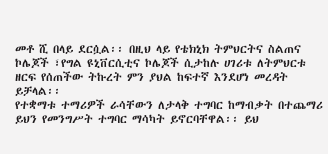መቶ ሺ በላይ ደርሷል፡፡ በዚህ ላይ የቴክኒክ ትምህርትና ስልጠና ኮሌጆች ፣የግል ዩኒቨርሲቲና ኮሌጆች ሲታከሉ ሀገሪቱ ለትምህርቱ ዘርፍ የሰጠችው ትኩረት ምን ያህል ከፍተኛ እንደሆነ መረዳት ይቻላል፡፡
የተቋማቱ ተማሪዎች ራሳቸውን ለታላቅ ተግባር ከማብቃት በተጨማሪ ይህን የመንግሥት ተግባር ማሳካት ይኖርባቸዋል፡፡ ይህ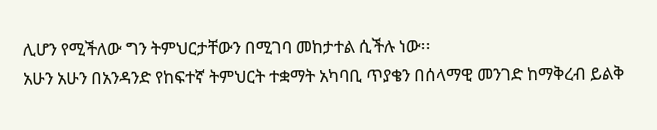ሊሆን የሚችለው ግን ትምህርታቸውን በሚገባ መከታተል ሲችሉ ነው፡፡
አሁን አሁን በአንዳንድ የከፍተኛ ትምህርት ተቋማት አካባቢ ጥያቄን በሰላማዊ መንገድ ከማቅረብ ይልቅ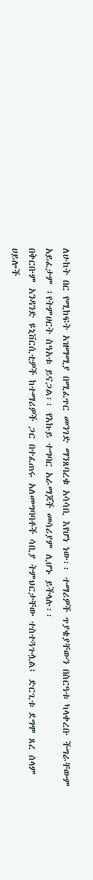ለሁከት በር የሚከፍት አዝማሚያ በሚፈጥር መንገድ ማንጸባረቁ አሳሳቢ እየሆነ ነው፡፡ ተማሪዎች ጥያቄያቸውን በስርዓቱ ካላቀረቡ ችግራቸውም አይፈታም ፤የትምሀርት ስዓአቱ ይናጋል፡፡ የእኩይ ተግባር አራማጆች መሳሪያም ሊሆኑ ይችላሉ፡፡
በቅርቡም አንዳንድ ዩኒቨርሲቲዎች ከተማሪዎች ጋር በተፈጠሩ አለመግባባቶች ሳቢያ ትምህርታቸው ተስተጓጉሏል፤ ድርጊቱ ደግሞ ጸረ ሰላም ሀይሎች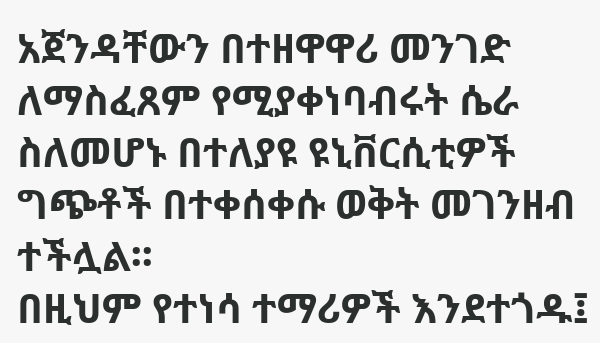አጀንዳቸውን በተዘዋዋሪ መንገድ ለማስፈጸም የሚያቀነባብሩት ሴራ ስለመሆኑ በተለያዩ ዩኒቨርሲቲዎች ግጭቶች በተቀሰቀሱ ወቅት መገንዘብ ተችሏል፡፡
በዚህም የተነሳ ተማሪዎች እንደተጎዱ፤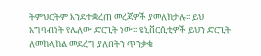ትምህርትም እንደተቋረጠ መረጃዎች ያመለክታሉ፡፡ ይህ አግባብነት የሌለው ድርጊት ነው፡፡ ዩኒቨርሲቲዎች ይህን ድርጊት ለመከላከል መደረግ ያለበትን ጥንቃቄ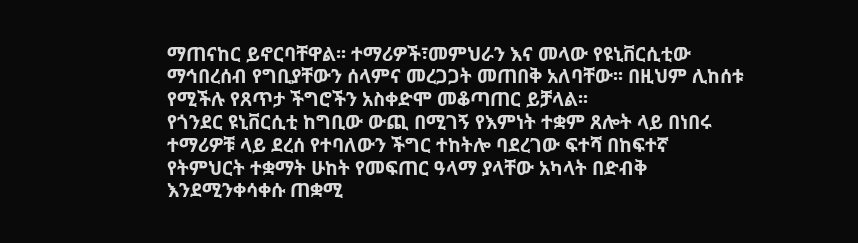ማጠናከር ይኖርባቸዋል፡፡ ተማሪዎች፣መምህራን እና መላው የዩኒቨርሲቲው ማኅበረሰብ የግቢያቸውን ሰላምና መረጋጋት መጠበቅ አለባቸው፡፡ በዚህም ሊከሰቱ የሚችሉ የጸጥታ ችግሮችን አስቀድሞ መቆጣጠር ይቻላል፡፡
የጎንደር ዩኒቨርሲቲ ከግቢው ውጪ በሚገኝ የእምነት ተቋም ጸሎት ላይ በነበሩ ተማሪዎቹ ላይ ደረሰ የተባለውን ችግር ተከትሎ ባደረገው ፍተሻ በከፍተኛ የትምህርት ተቋማት ሁከት የመፍጠር ዓላማ ያላቸው አካላት በድብቅ እንደሚንቀሳቀሱ ጠቋሚ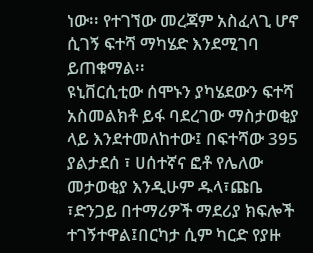ነው፡፡ የተገኘው መረጃም አስፈላጊ ሆኖ ሲገኝ ፍተሻ ማካሄድ እንደሚገባ ይጠቁማል፡፡
ዩኒቨርሲቲው ሰሞኑን ያካሄደውን ፍተሻ አስመልክቶ ይፋ ባደረገው ማስታወቂያ ላይ እንደተመለከተው፤ በፍተሻው 395 ያልታደሰ ፣ ሀሰተኛና ፎቶ የሌለው መታወቂያ እንዲሁም ዱላ፣ጩቤ ፣ድንጋይ በተማሪዎች ማደሪያ ክፍሎች ተገኝተዋል፤በርካታ ሲም ካርድ የያዙ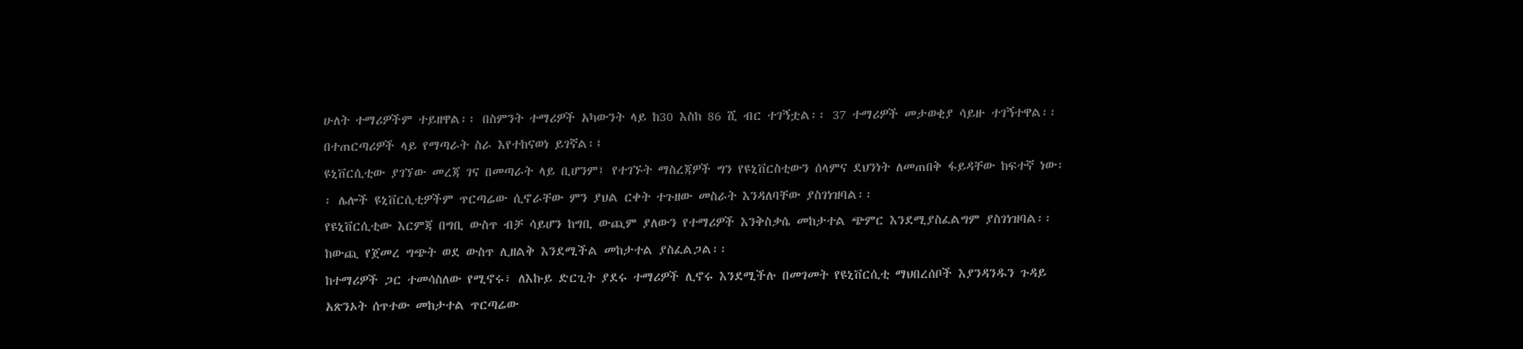ሁለት ተማሪዎችም ተይዘዋል፡፡ በስምንት ተማሪዎች አካውንት ላይ ከ30 እስከ 86 ሺ ብር ተገኝቷል፡፡ 37 ተማሪዎች መታወቂያ ሳይዙ ተገኝተዋል፡፡ በተጠርጣሪዎች ላይ የማጣራት ስራ እየተከናወነ ይገኛል፡፤
ዩኒቨርሲቲው ያገኘው መረጃ ገና በመጣራት ላይ ቢሆንም፤ የተገኙት ማስረጃዎች ግን የዩኒቨርስቲውን ሰላምና ደህንነት ለመጠበቅ ፋይዳቸው ከፍተኛ ነው፡፡ ሌሎች ዩኒቨርሲቲዎችም ጥርጣሬው ሲኖራቸው ምን ያህል ርቀት ተጉዘው መስራት እንዳለባቸው ያስገነዝባል፡፡
የዩኒቨርሲቲው እርምጃ በግቢ ውስጥ ብቻ ሳይሆን ከግቢ ውጪም ያለውን የተማሪዎች እንቅስቃሴ መከታተል ጭምር እንደሚያስፈልግም ያስገነዝባል፡፡ ከውጪ የጀመረ ግጭት ወደ ውስጥ ሊዘልቅ እንደሚችል መከታተል ያስፈልጋል፡፡
ከተማሪዎች ጋር ተመሳስለው የሚኖሩ፣ ለእኩይ ድርጊት ያደሩ ተማሪዎች ሊኖሩ እንደሚችሉ በመገመት የዩኒቨርሲቲ ማህበረሰቦች እያንዳንዱን ጉዳይ አጽንኦት ሰጥተው መከታተል ጥርጣሬው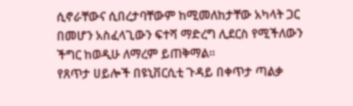ሲኖራቸውና ሲበረታባቸውም ከሚመለከታቸው አካላት ጋር በመሆን አስፈላጊውን ፍተሻ ማድረግ ሊደርስ የሚችለውን ችግር ከወዲሁ ለማረም ይጠቅማል፡፡
የጸጥታ ሀይሎች በዩኒቨርሲቲ ጉዳይ በቀጥታ ጣልቃ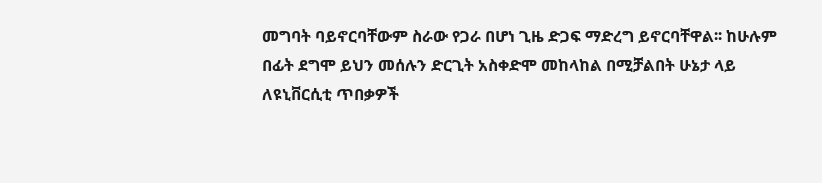መግባት ባይኖርባቸውም ስራው የጋራ በሆነ ጊዜ ድጋፍ ማድረግ ይኖርባቸዋል፡፡ ከሁሉም በፊት ደግሞ ይህን መሰሉን ድርጊት አስቀድሞ መከላከል በሚቻልበት ሁኔታ ላይ ለዩኒቨርሲቲ ጥበቃዎች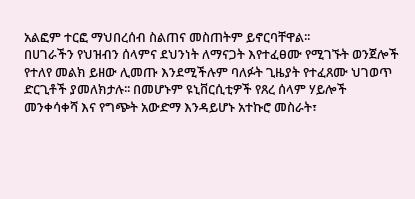አልፎም ተርፎ ማህበረሰብ ስልጠና መስጠትም ይኖርባቸዋል፡፡
በሀገራችን የህዝብን ሰላምና ደህንነት ለማናጋት እየተፈፀሙ የሚገኙት ወንጀሎች የተለየ መልክ ይዘው ሊመጡ እንደሚችሉም ባለፉት ጊዜያት የተፈጸሙ ህገወጥ ድርጊቶች ያመለክታሉ፡፡ በመሆኑም ዩኒቨርሲቲዎች የጸረ ሰላም ሃይሎች መንቀሳቀሻ እና የግጭት አውድማ እንዳይሆኑ አተኩሮ መስራት፣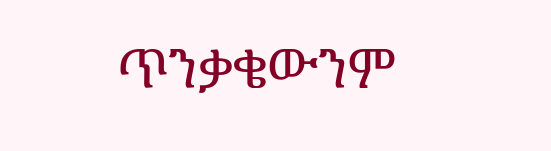ጥንቃቄውንም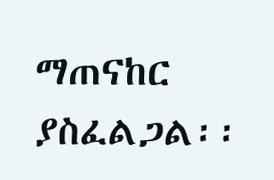ማጠናከር ያስፈልጋል፡፡